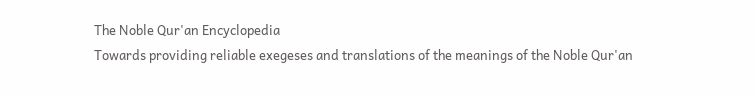The Noble Qur'an Encyclopedia
Towards providing reliable exegeses and translations of the meanings of the Noble Qur'an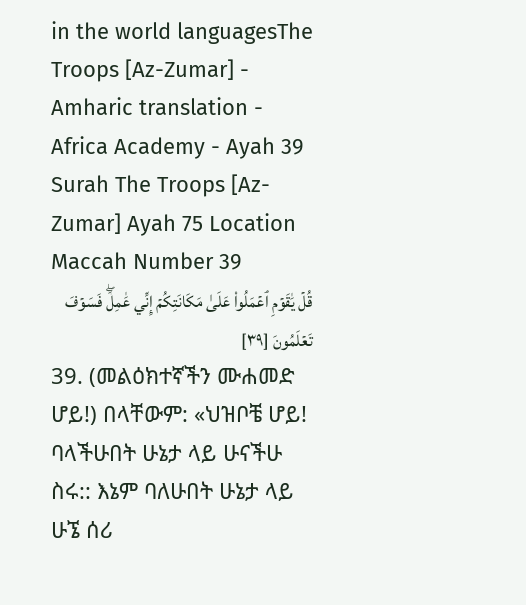in the world languagesThe Troops [Az-Zumar] - Amharic translation - Africa Academy - Ayah 39
Surah The Troops [Az-Zumar] Ayah 75 Location Maccah Number 39
قُلۡ يَٰقَوۡمِ ٱعۡمَلُواْ عَلَىٰ مَكَانَتِكُمۡ إِنِّي عَٰمِلٞۖ فَسَوۡفَ تَعۡلَمُونَ [٣٩]
39. (መልዕክተኛችን ሙሐመድ ሆይ!) በላቸውም: «ህዝቦቼ ሆይ! ባላችሁበት ሁኔታ ላይ ሁናችሁ ስሩ:: እኔም ባለሁበት ሁኔታ ላይ ሁኜ ሰሪ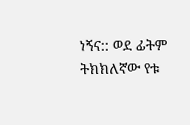ነኝና:: ወደ ፊትም ትክክለኛው የቱ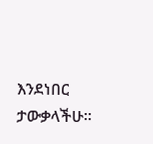እንደነበር ታውቃላችሁ።